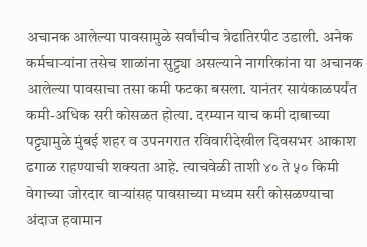अचानक आलेल्या पावसामुळे सर्वांचीच त्रेढातिरपीट उडाली. अनेक कर्मचाऱ्यांना तसेच शाळांना सुट्ट्या असल्याने नागरिकांना या अचानक आलेल्या पावसाचा तसा कमी फटका बसला. यानंतर सायंकाळपर्यंत कमी-अधिक सरी कोसळत होत्या. दरम्यान याच कमी दाबाच्या पट्ट्यामुळे मुंबई शहर व उपनगरात रविवारीदेखील दिवसभर आकाश ढगाळ राहण्याची शक्यता आहे. त्याचवेळी ताशी ४० ते ५० किमी वेगाच्या जोरदार वाऱ्यांसह पावसाच्या मध्यम सरी कोसळण्याचा अंदाज हवामान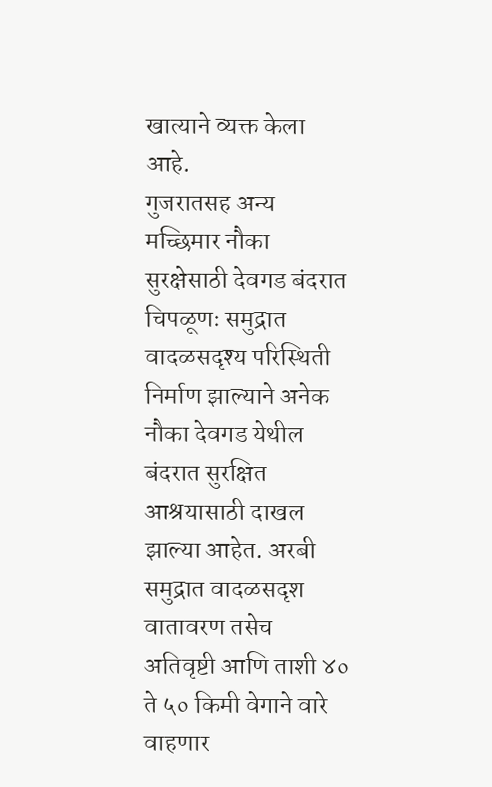खात्याने व्यक्त केला आहे.
गुजरातसह अन्य मच्छिमार नौका सुरक्षेसाठी देवगड बंदरात
चिपळूणः समुद्रात वादळसदृश्य परिस्थिती निर्माण झाल्याने अनेक नौका देवगड येथील बंदरात सुरक्षित आश्रयासाठी दाखल झाल्या आहेत. अरबी समुद्रात वादळसदृश वातावरण तसेच अतिवृष्टी आणि ताशी ४० ते ५० किमी वेगाने वारे वाहणार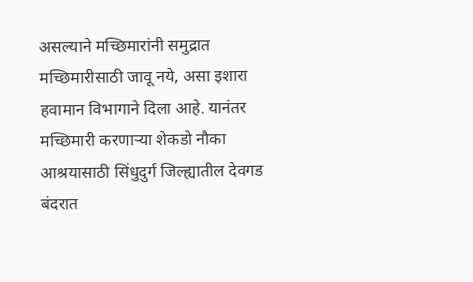असल्याने मच्छिमारांनी समुद्रात मच्छिमारीसाठी जावू नये, असा इशारा हवामान विभागाने दिला आहे. यानंतर मच्छिमारी करणाऱ्या शेकडो नौका आश्रयासाठी सिंधुदुर्ग जिल्ह्यातील देवगड बंदरात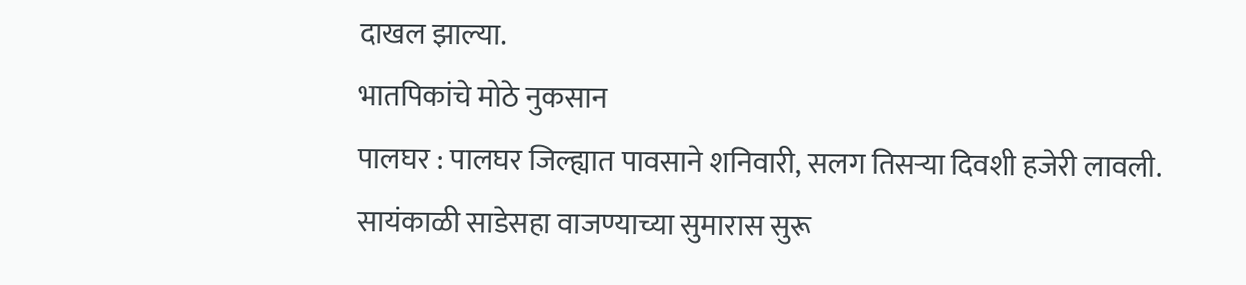दाखल झाल्या.
भातपिकांचे मोठे नुकसान
पालघर : पालघर जिल्ह्यात पावसाने शनिवारी, सलग तिसऱ्या दिवशी हजेरी लावली. सायंकाळी साडेसहा वाजण्याच्या सुमारास सुरू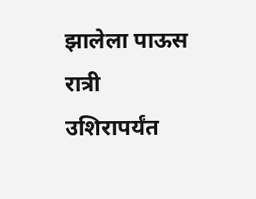झालेला पाऊस रात्री उशिरापर्यंत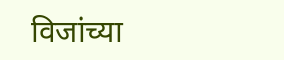विजांच्या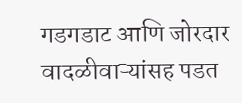गडगडाट आणि जोरदार वादळीवाऱ्यांसह पडत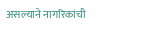असल्याने नागरिकांची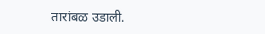तारांबळ उडाली.